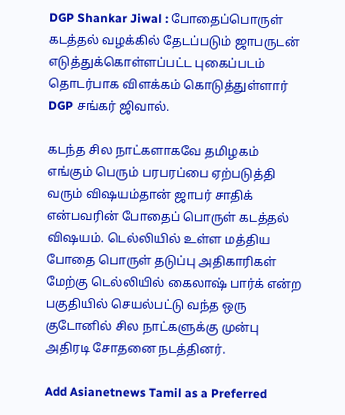DGP Shankar Jiwal : போதைப்பொருள் கடத்தல் வழக்கில் தேடப்படும் ஜாபருடன் எடுத்துக்கொள்ளப்பட்ட புகைப்படம் தொடர்பாக விளக்கம் கொடுத்துள்ளார் DGP சங்கர் ஜிவால்.

கடந்த சில நாட்களாகவே தமிழகம் எங்கும் பெரும் பரபரப்பை ஏற்படுத்தி வரும் விஷயம்தான் ஜாபர் சாதிக் என்பவரின் போதைப் பொருள் கடத்தல் விஷயம். டெல்லியில் உள்ள மத்திய போதை பொருள் தடுப்பு அதிகாரிகள் மேற்கு டெல்லியில் கைலாஷ் பார்க் என்ற பகுதியில் செயல்பட்டு வந்த ஒரு குடோனில் சில நாட்களுக்கு முன்பு அதிரடி சோதனை நடத்தினர்.

Add Asianetnews Tamil as a Preferred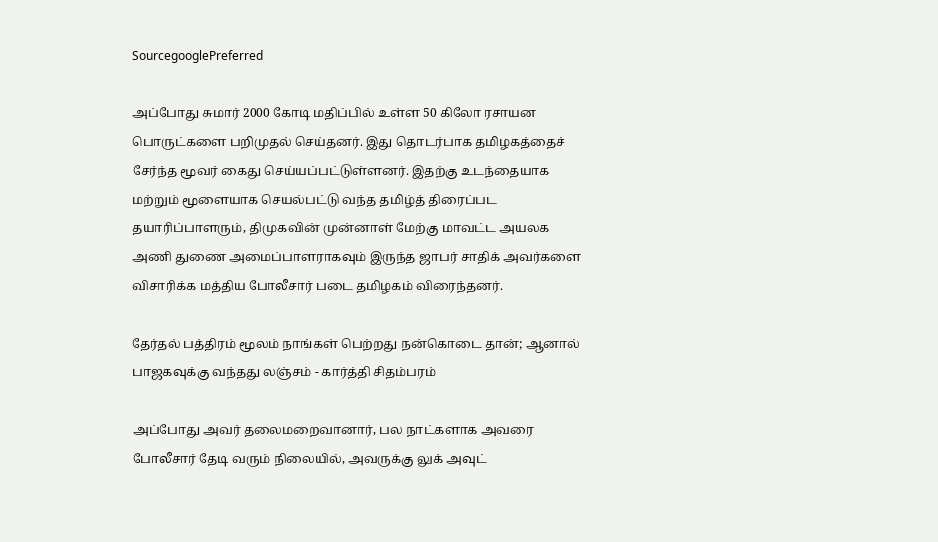SourcegooglePreferred

அப்போது சுமார் 2000 கோடி மதிப்பில் உள்ள 50 கிலோ ரசாயன பொருட்களை பறிமுதல் செய்தனர். இது தொடர்பாக தமிழகத்தைச் சேர்ந்த மூவர் கைது செய்யப்பட்டுள்ளனர். இதற்கு உடந்தையாக மற்றும் மூளையாக செயல்பட்டு வந்த தமிழ்த் திரைப்பட தயாரிப்பாளரும், திமுகவின் முன்னாள் மேற்கு மாவட்ட அயலக அணி துணை அமைப்பாளராகவும் இருந்த ஜாபர் சாதிக் அவர்களை விசாரிக்க மத்திய போலீசார் படை தமிழகம் விரைந்தனர்.

தேர்தல் பத்திரம் மூலம் நாங்கள் பெற்றது நன்கொடை தான்; ஆனால் பாஜகவுக்கு வந்தது லஞ்சம் - கார்த்தி சிதம்பரம்

அப்போது அவர் தலைமறைவானார், பல நாட்களாக அவரை போலீசார் தேடி வரும் நிலையில், அவருக்கு லுக் அவுட்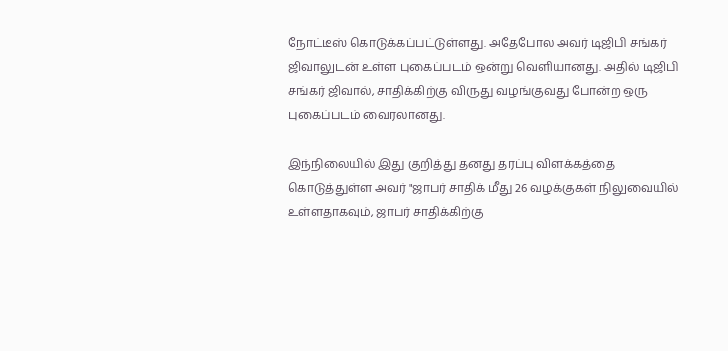நோட்டீஸ் கொடுக்கப்பட்டுள்ளது. அதேபோல அவர் டிஜிபி சங்கர் ஜிவாலுடன் உள்ள புகைப்படம் ஒன்று வெளியானது. அதில் டிஜிபி சங்கர் ஜிவால், சாதிக்கிற்கு விருது வழங்குவது போன்ற ஒரு புகைப்படம் வைரலானது.

இந்நிலையில் இது குறித்து தனது தரப்பு விளக்கத்தை கொடுத்துள்ள அவர் "ஜாபர் சாதிக் மீது 26 வழக்குகள் நிலுவையில் உள்ளதாகவும், ஜாபர் சாதிக்கிற்கு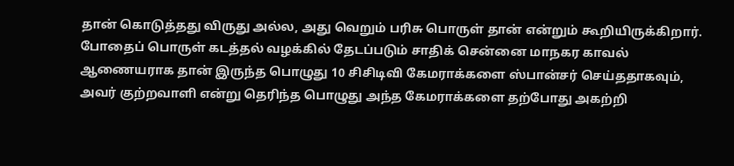தான் கொடுத்தது விருது அல்ல, அது வெறும் பரிசு பொருள் தான் என்றும் கூறியிருக்கிறார். போதைப் பொருள் கடத்தல் வழக்கில் தேடப்படும் சாதிக் சென்னை மாநகர காவல் ஆணையராக தான் இருந்த பொழுது 10 சிசிடிவி கேமராக்களை ஸ்பான்சர் செய்ததாகவும், அவர் குற்றவாளி என்று தெரிந்த பொழுது அந்த கேமராக்களை தற்போது அகற்றி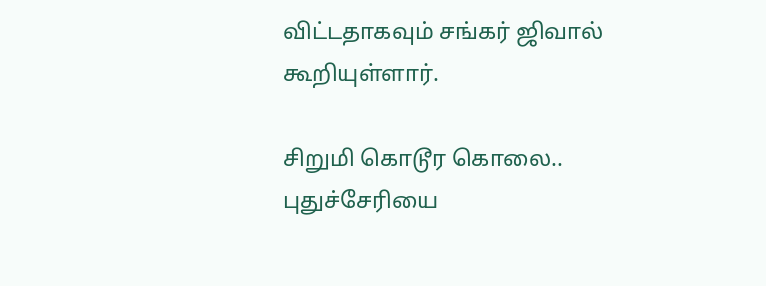விட்டதாகவும் சங்கர் ஜிவால் கூறியுள்ளார்.

சிறுமி கொடூர கொலை.. புதுச்சேரியை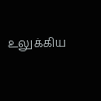உலுக்கிய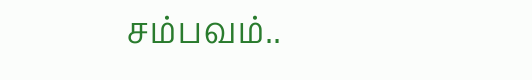சம்பவம்..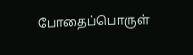போதைப்பொருள்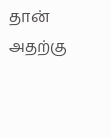தான் அதற்கு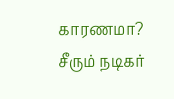காரணமா? சீரும் நடிகர்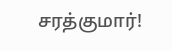சரத்குமார்!